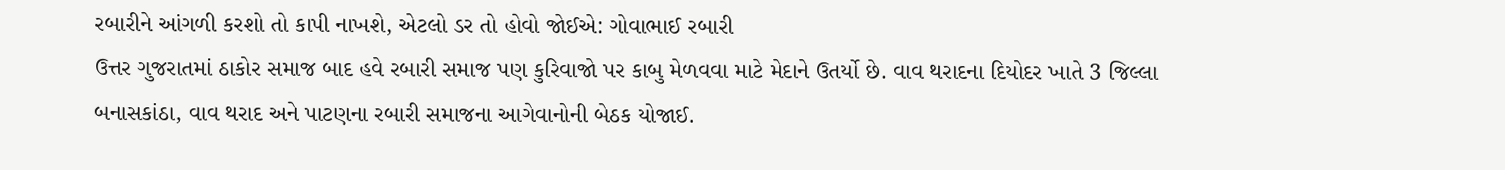રબારીને આંગળી કરશો તો કાપી નાખશે, એટલો ડર તો હોવો જોઈએ: ગોવાભાઈ રબારી
ઉત્તર ગુજરાતમાં ઠાકોર સમાજ બાદ હવે રબારી સમાજ પણ કુરિવાજો પર કાબુ મેળવવા માટે મેદાને ઉતર્યો છે. વાવ થરાદના દિયોદર ખાતે 3 જિલ્લા બનાસકાંઠા, વાવ થરાદ અને પાટણના રબારી સમાજના આગેવાનોની બેઠક યોજાઈ.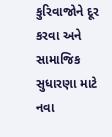કુરિવાજોને દૂર કરવા અને સામાજિક સુધારણા માટે નવા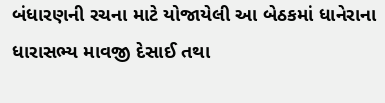બંધારણની રચના માટે યોજાયેલી આ બેઠકમાં ધાનેરાના ધારાસભ્ય માવજી દેસાઈ તથા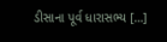ડીસાના પૂર્વ ધારાસભ્ય […]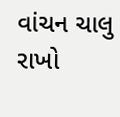વાંચન ચાલુ રાખો